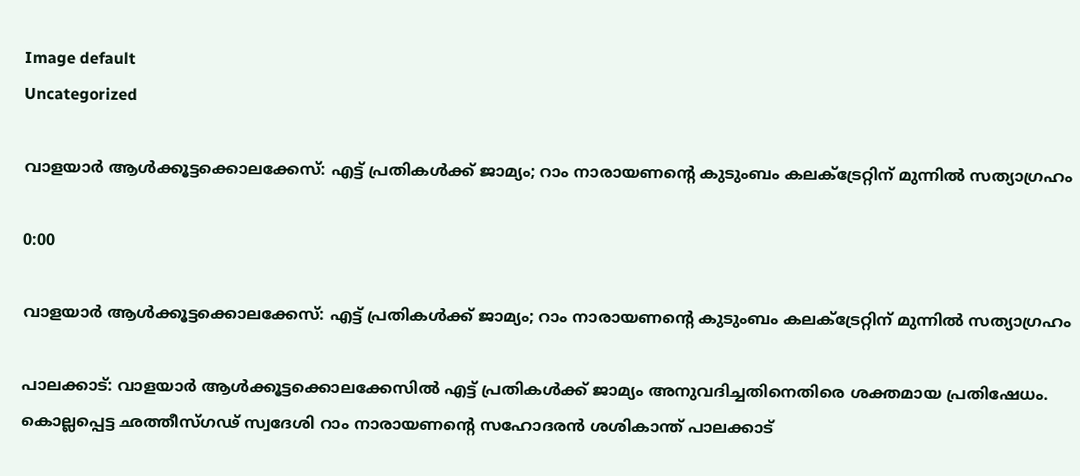Image default
Uncategorized

വാളയാർ ആൾക്കൂട്ടക്കൊലക്കേസ്: എട്ട് പ്രതികൾക്ക് ജാമ്യം; റാം നാരായണന്റെ കുടുംബം കലക്ട്രേറ്റിന് മുന്നിൽ സത്യാഗ്രഹം

0:00

വാളയാർ ആൾക്കൂട്ടക്കൊലക്കേസ്: എട്ട് പ്രതികൾക്ക് ജാമ്യം; റാം നാരായണന്റെ കുടുംബം കലക്ട്രേറ്റിന് മുന്നിൽ സത്യാഗ്രഹം

പാലക്കാട്: വാളയാർ ആൾക്കൂട്ടക്കൊലക്കേസിൽ എട്ട് പ്രതികൾക്ക് ജാമ്യം അനുവദിച്ചതിനെതിരെ ശക്തമായ പ്രതിഷേധം. കൊല്ലപ്പെട്ട ഛത്തീസ്ഗഢ് സ്വദേശി റാം നാരായണന്റെ സഹോദരൻ ശശികാന്ത് പാലക്കാട്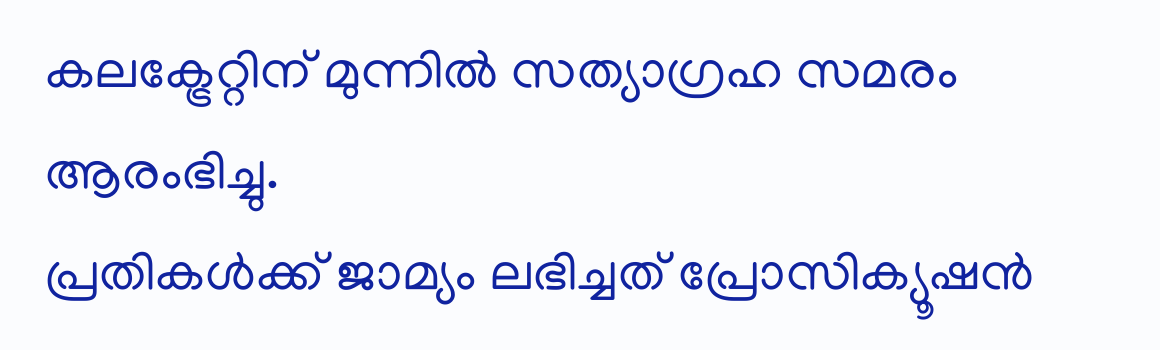കലക്ട്രേറ്റിന് മുന്നിൽ സത്യാഗ്രഹ സമരം ആരംഭിച്ചു.
പ്രതികൾക്ക് ജാമ്യം ലഭിച്ചത് പ്രോസിക്യൂഷൻ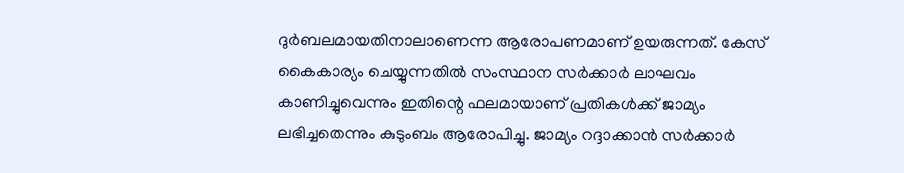ദുർബലമായതിനാലാണെന്ന ആരോപണമാണ് ഉയരുന്നത്. കേസ് കൈകാര്യം ചെയ്യുന്നതിൽ സംസ്ഥാന സർക്കാർ ലാഘവം കാണിച്ചുവെന്നും ഇതിന്റെ ഫലമായാണ് പ്രതികൾക്ക് ജാമ്യം ലഭിച്ചതെന്നും കുടുംബം ആരോപിച്ചു. ജാമ്യം റദ്ദാക്കാൻ സർക്കാർ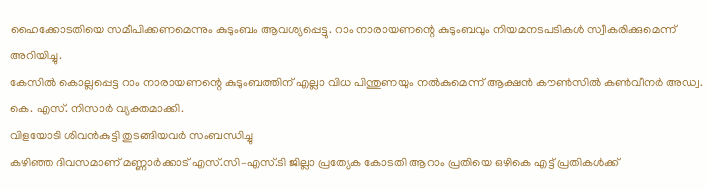ഹൈക്കോടതിയെ സമീപിക്കണമെന്നും കുടുംബം ആവശ്യപ്പെട്ടു. റാം നാരായണന്റെ കുടുംബവും നിയമനടപടികൾ സ്വീകരിക്കുമെന്ന് അറിയിച്ചു.
കേസിൽ കൊല്ലപ്പെട്ട റാം നാരായണന്റെ കുടുംബത്തിന് എല്ലാ വിധ പിന്തുണയും നൽകുമെന്ന് ആക്ഷൻ കൗൺസിൽ കൺവീനർ അഡ്വ. കെ. എസ്. നിസാർ വ്യക്തമാക്കി.
വിളയോടി ശിവൻകുട്ടി തുടങ്ങിയവർ സംബന്ധിച്ചു
കഴിഞ്ഞ ദിവസമാണ് മണ്ണാർക്കാട് എസ്.സി–എസ്.ടി ജില്ലാ പ്രത്യേക കോടതി ആറാം പ്രതിയെ ഒഴികെ എട്ട് പ്രതികൾക്ക്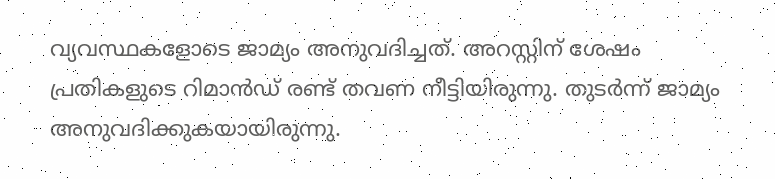വ്യവസ്ഥകളോടെ ജാമ്യം അനുവദിച്ചത്. അറസ്റ്റിന് ശേഷം പ്രതികളുടെ റിമാൻഡ് രണ്ട് തവണ നീട്ടിയിരുന്നു. തുടർന്ന് ജാമ്യം അനുവദിക്കുകയായിരുന്നു.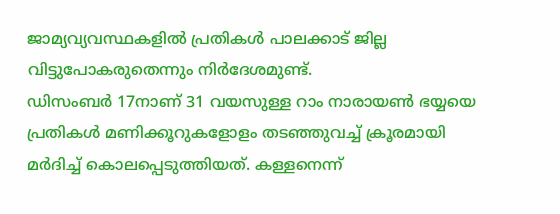ജാമ്യവ്യവസ്ഥകളിൽ പ്രതികൾ പാലക്കാട് ജില്ല വിട്ടുപോകരുതെന്നും നിർദേശമുണ്ട്.
ഡിസംബർ 17നാണ് 31 വയസുള്ള റാം നാരായൺ ഭയ്യയെ പ്രതികൾ മണിക്കൂറുകളോളം തടഞ്ഞുവച്ച് ക്രൂരമായി മർദിച്ച് കൊലപ്പെടുത്തിയത്. കള്ളനെന്ന്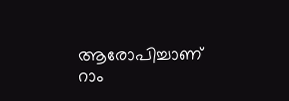ആരോപിച്ചാണ് റാം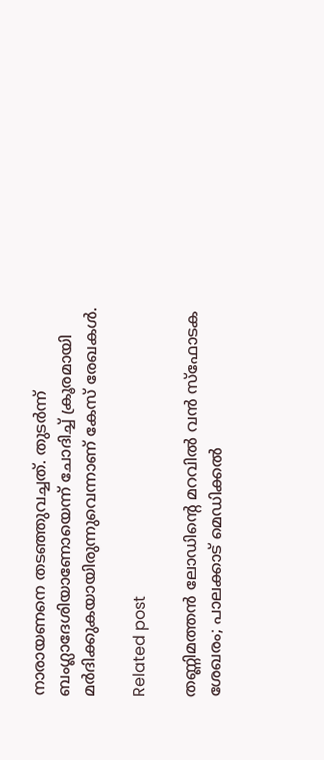നാരായണനെ തടഞ്ഞുവച്ചത്. തുടർന്ന് ബംഗ്ലാദേശിയാണോയെന്ന് ചോദിച്ച് ക്രൂരമായി മർദിക്കുകയായിരുന്നുവെന്നാണ് കേസ് രേഖകൾ.

Related post

തണ്ണിമത്തൻ ലോഡിന്റെ മറവിൽ വൻ സ്ഫോടക ശേഖരം; പാലക്കാട് മെഡിക്കൽ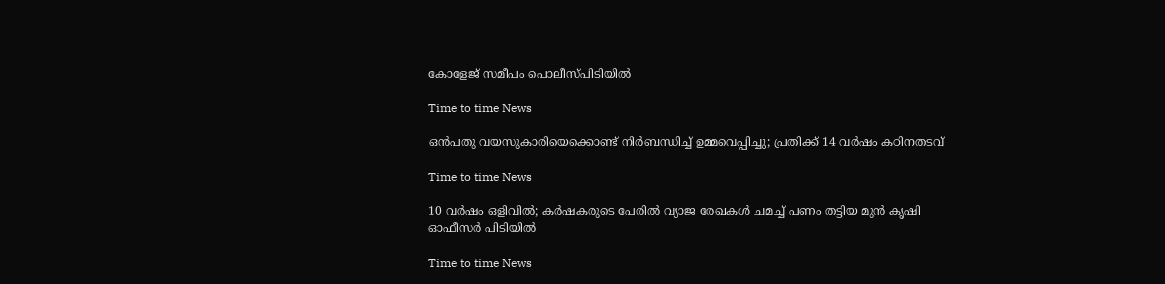കോളേജ് സമീപം പൊലീസ്പിടിയിൽ

Time to time News

ഒന്‍പതു വയസുകാരിയെക്കൊണ്ട് നിര്‍ബന്ധിച്ച് ഉമ്മവെപ്പിച്ചു; പ്രതിക്ക് 14 വര്‍ഷം കഠിനതടവ്

Time to time News

10 വർഷം ഒളിവിൽ; കർഷകരുടെ പേരിൽ വ്യാജ രേഖകൾ ചമച്ച് പണം തട്ടിയ മുൻ കൃഷി ഓഫീസർ പിടിയിൽ

Time to time News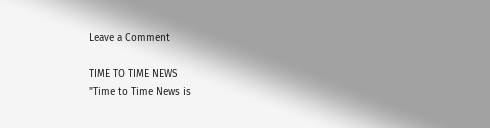Leave a Comment

TIME TO TIME NEWS
"Time to Time News is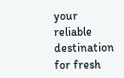your reliable destination for fresh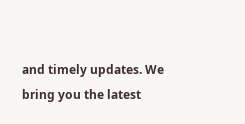and timely updates. We bring you the latest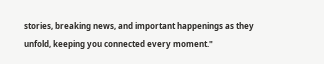stories, breaking news, and important happenings as they unfold, keeping you connected every moment."